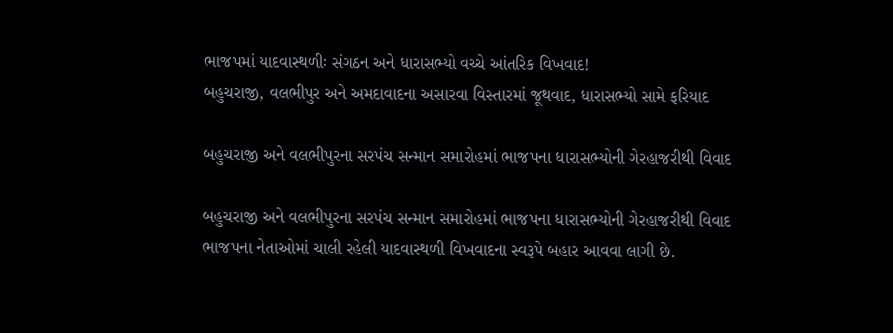ભાજપમાં યાદવાસ્થળીઃ સંગઠન અને ધારાસભ્યો વચ્ચે આંતરિક વિખવાદ!
બહુચરાજી, વલભીપુર અને અમદાવાદના અસારવા વિસ્તારમાં જૂથવાદ, ધારાસભ્યો સામે ફરિયાદ

બહુચરાજી અને વલભીપુરના સરપંચ સન્માન સમારોહમાં ભાજપના ધારાસભ્યોની ગેરહાજરીથી વિવાદ

બહુચરાજી અને વલભીપુરના સરપંચ સન્માન સમારોહમાં ભાજપના ધારાસભ્યોની ગેરહાજરીથી વિવાદ
ભાજપના નેતાઓમાં ચાલી રહેલી યાદવાસ્થળી વિખવાદના સ્વરૂપે બહાર આવવા લાગી છે.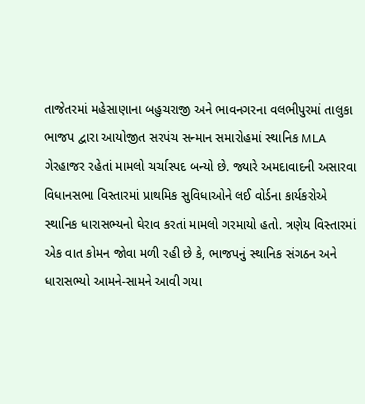તાજેતરમાં મહેસાણાના બહુચરાજી અને ભાવનગરના વલભીપુરમાં તાલુકા ભાજપ દ્વારા આયોજીત સરપંચ સન્માન સમારોહમાં સ્થાનિક MLA ગેરહાજર રહેતાં મામલો ચર્ચાસ્પદ બન્યો છે. જ્યારે અમદાવાદની અસારવા વિધાનસભા વિસ્તારમાં પ્રાથમિક સુવિધાઓને લઈ વોર્ડના કાર્યકરોએ સ્થાનિક ધારાસભ્યનો ઘેરાવ કરતાં મામલો ગરમાયો હતો. ત્રણેય વિસ્તારમાં એક વાત કોમન જોવા મળી રહી છે કે, ભાજપનું સ્થાનિક સંગઠન અને ધારાસભ્યો આમને-સામને આવી ગયા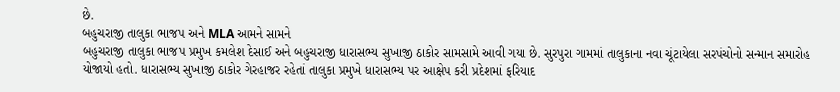છે.
બહુચરાજી તાલુકા ભાજપ અને MLA આમને સામને
બહુચરાજી તાલુકા ભાજપ પ્રમુખ કમલેશ દેસાઈ અને બહુચરાજી ધારાસભ્ય સુખાજી ઠાકોર સામસામે આવી ગયા છે. સુરપુરા ગામમાં તાલુકાના નવા ચૂંટાયેલા સરપંચોનો સન્માન સમારોહ યોજાયો હતો. ધારાસભ્ય સુખાજી ઠાકોર ગેરહાજર રહેતાં તાલુકા પ્રમુખે ધારાસભ્ય પર આક્ષેપ કરી પ્રદેશમાં ફરિયાદ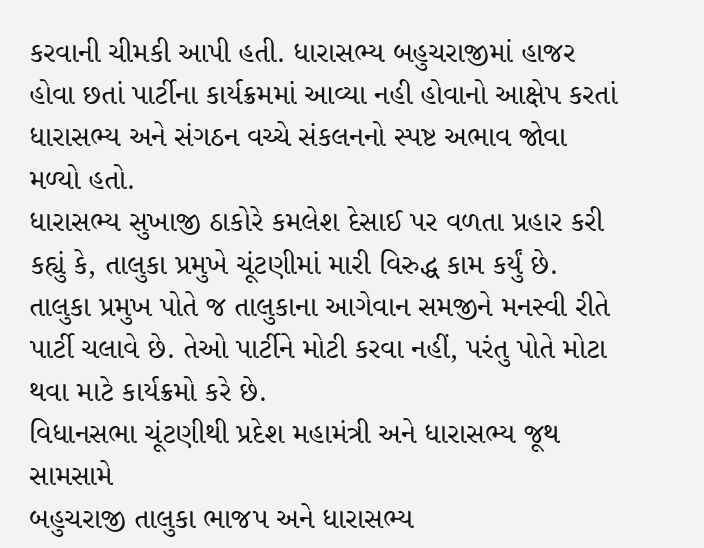કરવાની ચીમકી આપી હતી. ધારાસભ્ય બહુચરાજીમાં હાજર હોવા છતાં પાર્ટીના કાર્યક્રમમાં આવ્યા નહી હોવાનો આક્ષેપ કરતાં ધારાસભ્ય અને સંગઠન વચ્ચે સંકલનનો સ્પષ્ટ અભાવ જોવા મળ્યો હતો.
ધારાસભ્ય સુખાજી ઠાકોરે કમલેશ દેસાઈ પર વળતા પ્રહાર કરી કહ્યું કે, તાલુકા પ્રમુખે ચૂંટણીમાં મારી વિરુદ્ધ કામ કર્યું છે. તાલુકા પ્રમુખ પોતે જ તાલુકાના આગેવાન સમજીને મનસ્વી રીતે પાર્ટી ચલાવે છે. તેઓ પાર્ટીને મોટી કરવા નહીં, પરંતુ પોતે મોટા થવા માટે કાર્યક્રમો કરે છે.
વિધાનસભા ચૂંટણીથી પ્રદેશ મહામંત્રી અને ધારાસભ્ય જૂથ સામસામે
બહુચરાજી તાલુકા ભાજપ અને ધારાસભ્ય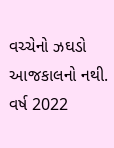વચ્ચેનો ઝઘડો આજકાલનો નથી. વર્ષ 2022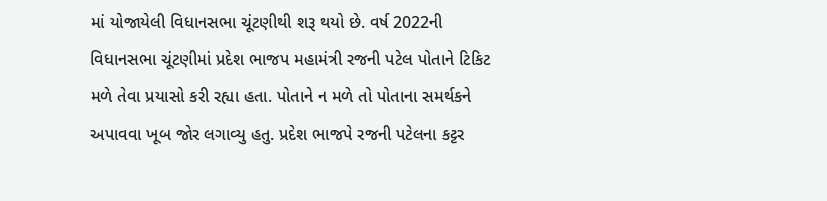માં યોજાયેલી વિધાનસભા ચૂંટણીથી શરૂ થયો છે. વર્ષ 2022ની વિધાનસભા ચૂંટણીમાં પ્રદેશ ભાજપ મહામંત્રી રજની પટેલ પોતાને ટિકિટ મળે તેવા પ્રયાસો કરી રહ્યા હતા. પોતાને ન મળે તો પોતાના સમર્થકને અપાવવા ખૂબ જોર લગાવ્યુ હતુ. પ્રદેશ ભાજપે રજની પટેલના કટ્ટર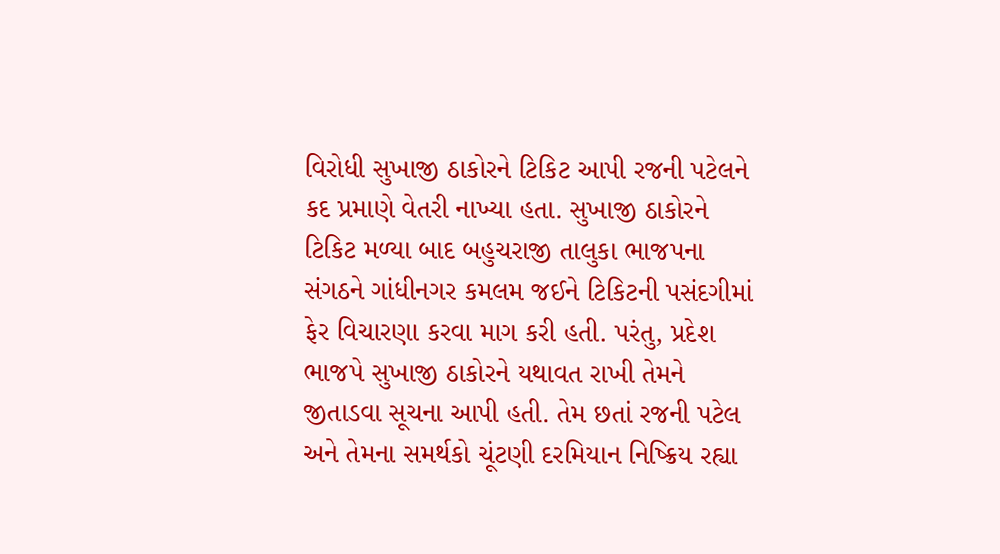વિરોધી સુખાજી ઠાકોરને ટિકિટ આપી રજની પટેલને કદ પ્રમાણે વેતરી નાખ્યા હતા. સુખાજી ઠાકોરને ટિકિટ મળ્યા બાદ બહુચરાજી તાલુકા ભાજપના સંગઠને ગાંધીનગર કમલમ જઈને ટિકિટની પસંદગીમાં ફેર વિચારણા કરવા માગ કરી હતી. પરંતુ, પ્રદેશ ભાજપે સુખાજી ઠાકોરને યથાવત રાખી તેમને જીતાડવા સૂચના આપી હતી. તેમ છતાં રજની પટેલ અને તેમના સમર્થકો ચૂંટણી દરમિયાન નિષ્ક્રિય રહ્યા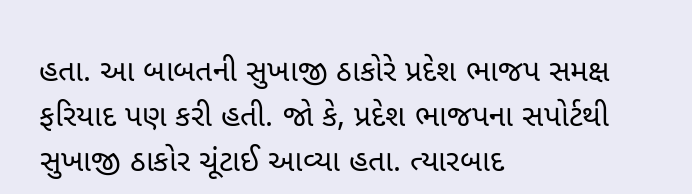હતા. આ બાબતની સુખાજી ઠાકોરે પ્રદેશ ભાજપ સમક્ષ ફરિયાદ પણ કરી હતી. જો કે, પ્રદેશ ભાજપના સપોર્ટથી સુખાજી ઠાકોર ચૂંટાઈ આવ્યા હતા. ત્યારબાદ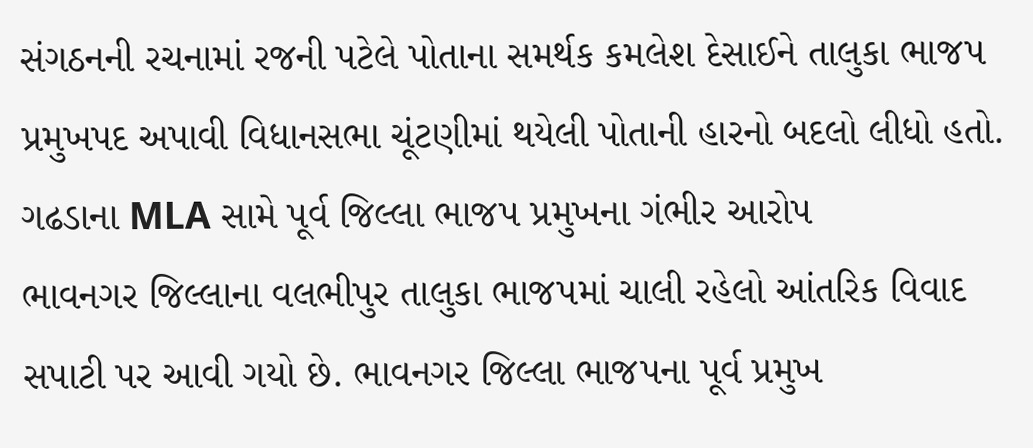સંગઠનની રચનામાં રજની પટેલે પોતાના સમર્થક કમલેશ દેસાઈને તાલુકા ભાજપ પ્રમુખપદ અપાવી વિધાનસભા ચૂંટણીમાં થયેલી પોતાની હારનો બદલો લીધો હતો.
ગઢડાના MLA સામે પૂર્વ જિલ્લા ભાજપ પ્રમુખના ગંભીર આરોપ
ભાવનગર જિલ્લાના વલભીપુર તાલુકા ભાજપમાં ચાલી રહેલો આંતરિક વિવાદ સપાટી પર આવી ગયો છે. ભાવનગર જિલ્લા ભાજપના પૂર્વ પ્રમુખ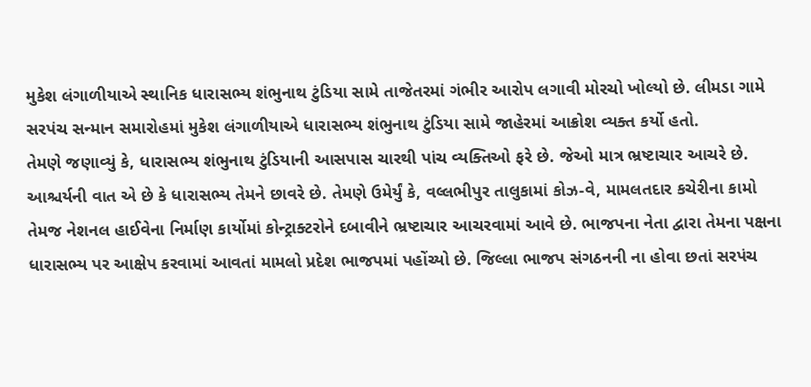મુકેશ લંગાળીયાએ સ્થાનિક ધારાસભ્ય શંભુનાથ ટુંડિયા સામે તાજેતરમાં ગંભીર આરોપ લગાવી મોરચો ખોલ્યો છે. લીમડા ગામે સરપંચ સન્માન સમારોહમાં મુકેશ લંગાળીયાએ ધારાસભ્ય શંભુનાથ ટુંડિયા સામે જાહેરમાં આક્રોશ વ્યક્ત કર્યો હતો.
તેમણે જણાવ્યું કે, ધારાસભ્ય શંભુનાથ ટુંડિયાની આસપાસ ચારથી પાંચ વ્યક્તિઓ ફરે છે. જેઓ માત્ર ભ્રષ્ટાચાર આચરે છે. આશ્ચર્યની વાત એ છે કે ધારાસભ્ય તેમને છાવરે છે. તેમણે ઉમેર્યું કે, વલ્લભીપુર તાલુકામાં કોઝ-વે, મામલતદાર કચેરીના કામો તેમજ નેશનલ હાઈવેના નિર્માણ કાર્યોમાં કોન્ટ્રાક્ટરોને દબાવીને ભ્રષ્ટાચાર આચરવામાં આવે છે. ભાજપના નેતા દ્વારા તેમના પક્ષના ધારાસભ્ય પર આક્ષેપ કરવામાં આવતાં મામલો પ્રદેશ ભાજપમાં પહોંચ્યો છે. જિલ્લા ભાજપ સંગઠનની ના હોવા છતાં સરપંચ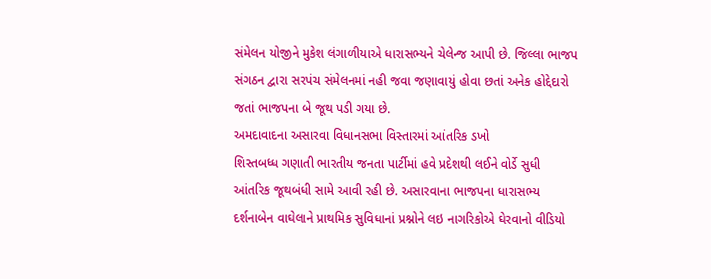સંમેલન યોજીને મુકેશ લંગાળીયાએ ધારાસભ્યને ચેલેન્જ આપી છે. જિલ્લા ભાજપ સંગઠન દ્વારા સરપંચ સંમેલનમાં નહી જવા જણાવાયું હોવા છતાં અનેક હોદ્દેદારો જતાં ભાજપના બે જૂથ પડી ગયા છે.
અમદાવાદના અસારવા વિધાનસભા વિસ્તારમાં આંતરિક ડખો
શિસ્તબધ્ધ ગણાતી ભારતીય જનતા પાર્ટીમાં હવે પ્રદેશથી લઈને વોર્ડે સુધી આંતરિક જૂથબંધી સામે આવી રહી છે. અસારવાના ભાજપના ધારાસભ્ય દર્શનાબેન વાઘેલાને પ્રાથમિક સુવિધાનાં પ્રશ્નોને લઇ નાગરિકોએ ઘેરવાનો વીડિયો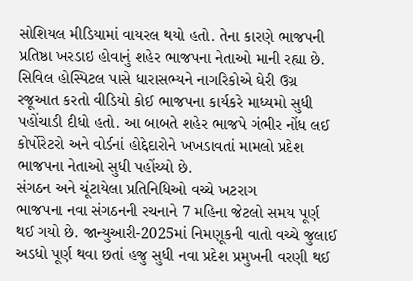સોશિયલ મીડિયામાં વાયરલ થયો હતો. તેના કારણે ભાજપની પ્રતિષ્ઠા ખરડાઇ હોવાનું શહેર ભાજપના નેતાઓ માની રહ્યા છે. સિવિલ હોસ્પિટલ પાસે ધારાસભ્યને નાગરિકોએ ઘેરી ઉગ્ર રજૂઆત કરતો વીડિયો કોઈ ભાજપના કાર્યકરે માધ્યમો સુધી પહોંચાડી દીધો હતો. આ બાબતે શહેર ભાજપે ગંભીર નોંધ લઈ કોર્પોરેટરો અને વોર્ડનાં હોદ્દેદારોને ખખડાવતાં મામલો પ્રદેશ ભાજપના નેતાઓ સુધી પહોંચ્યો છે.
સંગઠન અને ચૂંટાયેલા પ્રતિનિધિઓ વચ્ચે ખટરાગ
ભાજપના નવા સંગઠનની રચનાને 7 મહિના જેટલો સમય પૂર્ણ થઈ ગયો છે. જાન્યુઆરી-2025માં નિમણૂકની વાતો વચ્ચે જુલાઈ અડધો પૂર્ણ થવા છતાં હજુ સુધી નવા પ્રદેશ પ્રમુખની વરણી થઈ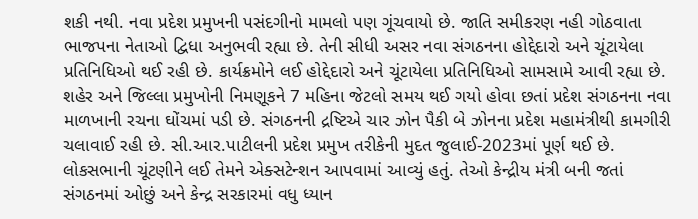શકી નથી. નવા પ્રદેશ પ્રમુખની પસંદગીનો મામલો પણ ગૂંચવાયો છે. જાતિ સમીકરણ નહી ગોઠવાતા ભાજપના નેતાઓ દ્વિધા અનુભવી રહ્યા છે. તેની સીધી અસર નવા સંગઠનના હોદ્દેદારો અને ચૂંટાયેલા પ્રતિનિધિઓ થઈ રહી છે. કાર્યક્રમોને લઈ હોદ્દેદારો અને ચૂંટાયેલા પ્રતિનિધિઓ સામસામે આવી રહ્યા છે.
શહેર અને જિલ્લા પ્રમુખોની નિમણૂકને 7 મહિના જેટલો સમય થઈ ગયો હોવા છતાં પ્રદેશ સંગઠનના નવા માળખાની રચના ઘોંચમાં પડી છે. સંગઠનની દ્રષ્ટિએ ચાર ઝોન પૈકી બે ઝોનના પ્રદેશ મહામંત્રીથી કામગીરી ચલાવાઈ રહી છે. સી.આર.પાટીલની પ્રદેશ પ્રમુખ તરીકેની મુદત જુલાઈ-2023માં પૂર્ણ થઈ છે. લોકસભાની ચૂંટણીને લઈ તેમને એક્સટેન્શન આપવામાં આવ્યું હતું. તેઓ કેન્દ્રીય મંત્રી બની જતાં સંગઠનમાં ઓછું અને કેન્દ્ર સરકારમાં વધુ ધ્યાન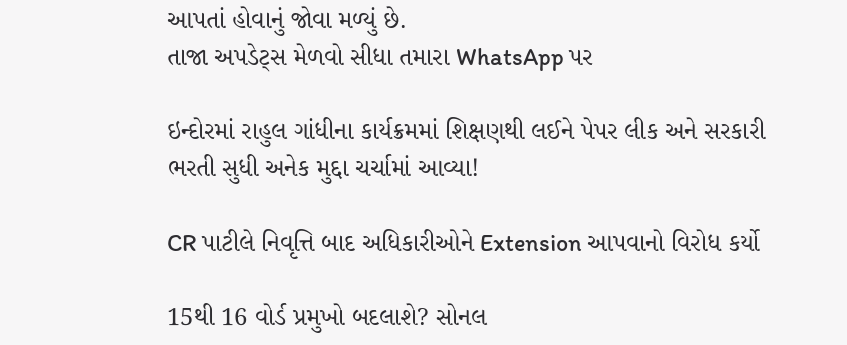આપતાં હોવાનું જોવા મળ્યું છે.
તાજા અપડેટ્સ મેળવો સીધા તમારા WhatsApp પર

ઇન્દોરમાં રાહુલ ગાંધીના કાર્યક્રમમાં શિક્ષણથી લઈને પેપર લીક અને સરકારી ભરતી સુધી અનેક મુદ્દા ચર્ચામાં આવ્યા!

CR પાટીલે નિવૃત્તિ બાદ અધિકારીઓને Extension આપવાનો વિરોધ કર્યો

15થી 16 વોર્ડ પ્રમુખો બદલાશે? સોનલ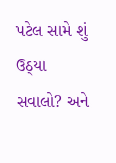પટેલ સામે શું ઉઠ્યા સવાલો? અને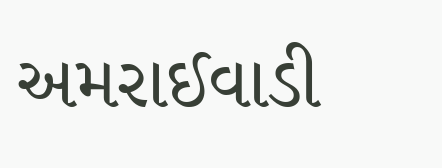અમરાઈવાડી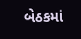બેઠકમાં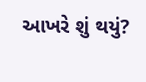આખરે શું થયું?